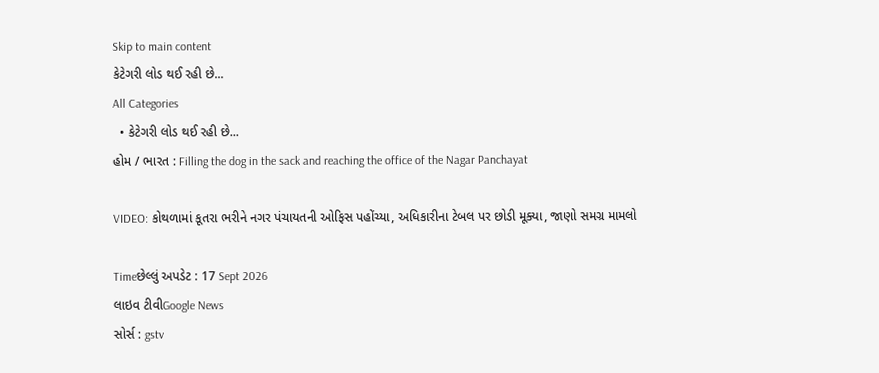Skip to main content
કેટેગરી લોડ થઈ રહી છે...
All Categories
  • કેટેગરી લોડ થઈ રહી છે...
હોમ / ભારત : Filling the dog in the sack and reaching the office of the Nagar Panchayat

VIDEO: કોથળામાં કૂતરા ભરીને નગર પંચાયતની ઓફિસ પહોંચ્યા, અધિકારીના ટેબલ પર છોડી મૂક્યા, જાણો સમગ્ર મામલો

Timeછેલ્લું અપડેટ : 17 Sept 2026
લાઇવ ટીવીGoogle News
સોર્સ : gstv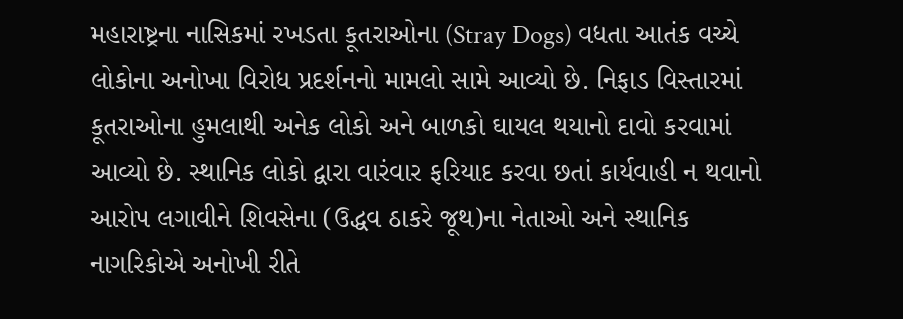મહારાષ્ટ્રના નાસિકમાં રખડતા કૂતરાઓના (Stray Dogs) વધતા આતંક વચ્ચે લોકોના અનોખા વિરોધ પ્રદર્શનનો મામલો સામે આવ્યો છે. નિફાડ વિસ્તારમાં કૂતરાઓના હુમલાથી અનેક લોકો અને બાળકો ઘાયલ થયાનો દાવો કરવામાં આવ્યો છે. સ્થાનિક લોકો દ્વારા વારંવાર ફરિયાદ કરવા છતાં કાર્યવાહી ન થવાનો આરોપ લગાવીને શિવસેના (ઉદ્ધવ ઠાકરે જૂથ)ના નેતાઓ અને સ્થાનિક નાગરિકોએ અનોખી રીતે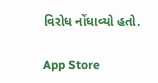વિરોધ નોંધાવ્યો હતો.

App Store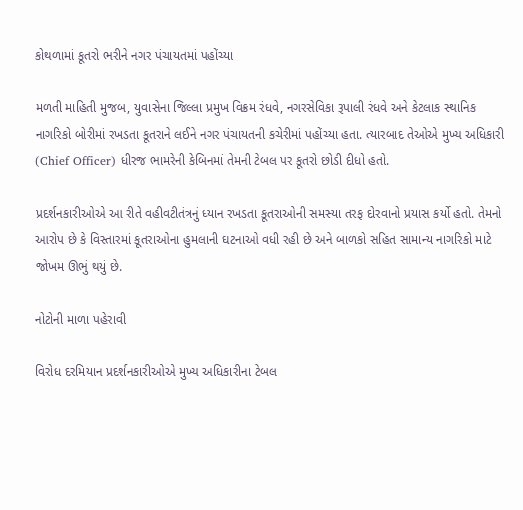કોથળામાં કૂતરો ભરીને નગર પંચાયતમાં પહોંચ્યા

મળતી માહિતી મુજબ, યુવાસેના જિલ્લા પ્રમુખ વિક્રમ રંધવે, નગરસેવિકા રૂપાલી રંધવે અને કેટલાક સ્થાનિક નાગરિકો બોરીમાં રખડતા કૂતરાને લઈને નગર પંચાયતની કચેરીમાં પહોંચ્યા હતા. ત્યારબાદ તેઓએ મુખ્ય અધિકારી (Chief Officer) ધીરજ ભામરેની કેબિનમાં તેમની ટેબલ પર કૂતરો છોડી દીધો હતો.

પ્રદર્શનકારીઓએ આ રીતે વહીવટીતંત્રનું ધ્યાન રખડતા કૂતરાઓની સમસ્યા તરફ દોરવાનો પ્રયાસ કર્યો હતો. તેમનો આરોપ છે કે વિસ્તારમાં કૂતરાઓના હુમલાની ઘટનાઓ વધી રહી છે અને બાળકો સહિત સામાન્ય નાગરિકો માટે જોખમ ઊભું થયું છે.

નોટોની માળા પહેરાવી

વિરોધ દરમિયાન પ્રદર્શનકારીઓએ મુખ્ય અધિકારીના ટેબલ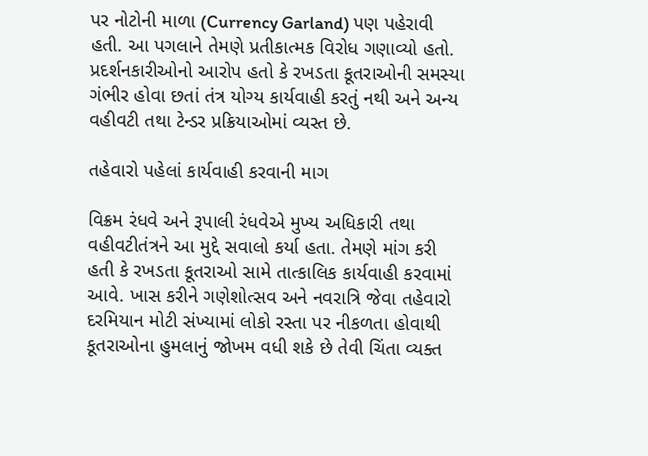પર નોટોની માળા (Currency Garland) પણ પહેરાવી હતી. આ પગલાને તેમણે પ્રતીકાત્મક વિરોધ ગણાવ્યો હતો. પ્રદર્શનકારીઓનો આરોપ હતો કે રખડતા કૂતરાઓની સમસ્યા ગંભીર હોવા છતાં તંત્ર યોગ્ય કાર્યવાહી કરતું નથી અને અન્ય વહીવટી તથા ટેન્ડર પ્રક્રિયાઓમાં વ્યસ્ત છે.

તહેવારો પહેલાં કાર્યવાહી કરવાની માગ

વિક્રમ રંધવે અને રૂપાલી રંધવેએ મુખ્ય અધિકારી તથા વહીવટીતંત્રને આ મુદ્દે સવાલો કર્યા હતા. તેમણે માંગ કરી હતી કે રખડતા કૂતરાઓ સામે તાત્કાલિક કાર્યવાહી કરવામાં આવે. ખાસ કરીને ગણેશોત્સવ અને નવરાત્રિ જેવા તહેવારો દરમિયાન મોટી સંખ્યામાં લોકો રસ્તા પર નીકળતા હોવાથી કૂતરાઓના હુમલાનું જોખમ વધી શકે છે તેવી ચિંતા વ્યક્ત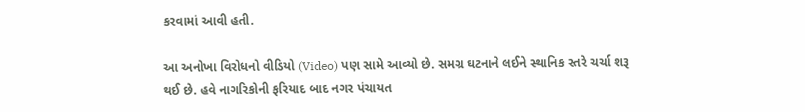કરવામાં આવી હતી.

આ અનોખા વિરોધનો વીડિયો (Video) પણ સામે આવ્યો છે. સમગ્ર ઘટનાને લઈને સ્થાનિક સ્તરે ચર્ચા શરૂ થઈ છે. હવે નાગરિકોની ફરિયાદ બાદ નગર પંચાયત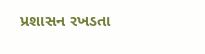પ્રશાસન રખડતા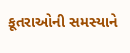કૂતરાઓની સમસ્યાને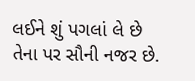લઈને શું પગલાં લે છે તેના પર સૌની નજર છે.